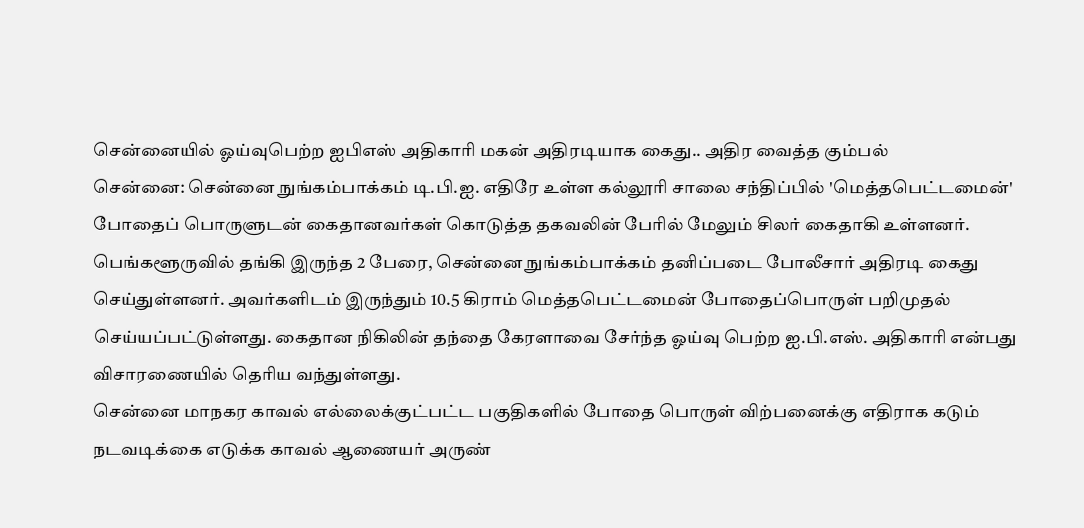சென்னையில் ஓய்வுபெற்ற ஐபிஎஸ் அதிகாரி மகன் அதிரடியாக கைது.. அதிர வைத்த கும்பல்
சென்னை: சென்னை நுங்கம்பாக்கம் டி.பி.ஐ. எதிரே உள்ள கல்லூரி சாலை சந்திப்பில் 'மெத்தபெட்டமைன்' போதைப் பொருளுடன் கைதானவர்கள் கொடுத்த தகவலின் பேரில் மேலும் சிலர் கைதாகி உள்ளனர். பெங்களூருவில் தங்கி இருந்த 2 பேரை, சென்னை நுங்கம்பாக்கம் தனிப்படை போலீசார் அதிரடி கைது செய்துள்ளனர். அவர்களிடம் இருந்தும் 10.5 கிராம் மெத்தபெட்டமைன் போதைப்பொருள் பறிமுதல் செய்யப்பட்டுள்ளது. கைதான நிகிலின் தந்தை கேரளாவை சேர்ந்த ஓய்வு பெற்ற ஐ.பி.எஸ். அதிகாரி என்பது விசாரணையில் தெரிய வந்துள்ளது.
சென்னை மாநகர காவல் எல்லைக்குட்பட்ட பகுதிகளில் போதை பொருள் விற்பனைக்கு எதிராக கடும் நடவடிக்கை எடுக்க காவல் ஆணையர் அருண்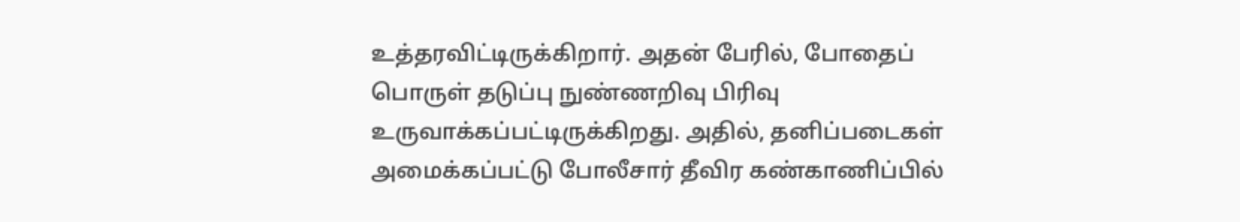உத்தரவிட்டிருக்கிறார். அதன் பேரில், போதைப் பொருள் தடுப்பு நுண்ணறிவு பிரிவு உருவாக்கப்பட்டிருக்கிறது. அதில், தனிப்படைகள் அமைக்கப்பட்டு போலீசார் தீவிர கண்காணிப்பில்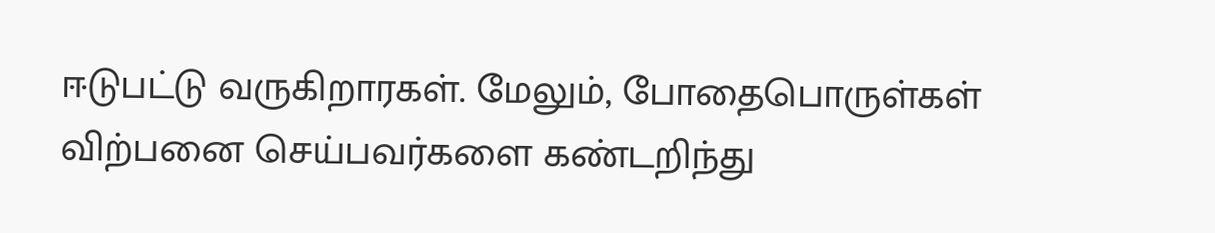ஈடுபட்டு வருகிறாரகள். மேலும், போதைபொருள்கள் விற்பனை செய்பவர்களை கண்டறிந்து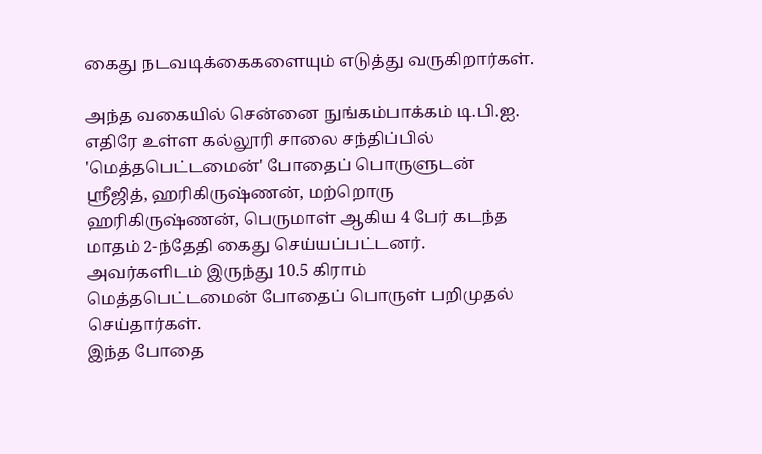கைது நடவடிக்கைகளையும் எடுத்து வருகிறார்கள்.

அந்த வகையில் சென்னை நுங்கம்பாக்கம் டி.பி.ஐ. எதிரே உள்ள கல்லூரி சாலை சந்திப்பில் 'மெத்தபெட்டமைன்' போதைப் பொருளுடன் ஸ்ரீஜித், ஹரிகிருஷ்ணன், மற்றொரு ஹரிகிருஷ்ணன், பெருமாள் ஆகிய 4 பேர் கடந்த மாதம் 2-ந்தேதி கைது செய்யப்பட்டனர். அவர்களிடம் இருந்து 10.5 கிராம் மெத்தபெட்டமைன் போதைப் பொருள் பறிமுதல் செய்தார்கள்.
இந்த போதை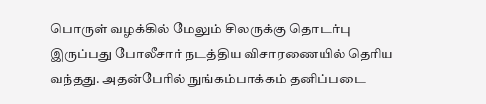பொருள் வழக்கில் மேலும் சிலருக்கு தொடர்பு இருப்பது போலீசார் நடத்திய விசாரணையில் தெரிய வந்தது. அதன்பேரில் நுங்கம்பாக்கம் தனிப்படை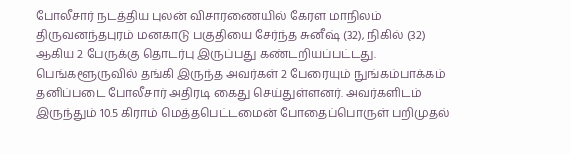போலீசார் நடத்திய புலன் விசாரணையில் கேரள மாநிலம் திருவனந்தபுரம் மனகாடு பகுதியை சேர்ந்த சுனீஷ் (32), நிகில் (32) ஆகிய 2 பேருக்கு தொடர்பு இருப்பது கண்டறியப்பட்டது.
பெங்களூருவில் தங்கி இருந்த அவர்கள் 2 பேரையும் நுங்கம்பாக்கம் தனிப்படை போலீசார் அதிரடி கைது செய்துள்ளனர். அவர்களிடம் இருந்தும் 10.5 கிராம் மெத்தபெட்டமைன் போதைப்பொருள் பறிமுதல்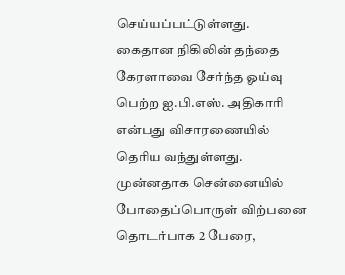செய்யப்பட்டுள்ளது. கைதான நிகிலின் தந்தை கேரளாவை சேர்ந்த ஓய்வு பெற்ற ஐ.பி.எஸ். அதிகாரி என்பது விசாரணையில் தெரிய வந்துள்ளது.
முன்னதாக சென்னையில் போதைப்பொருள் விற்பனை தொடர்பாக 2 பேரை,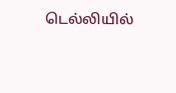டெல்லியில்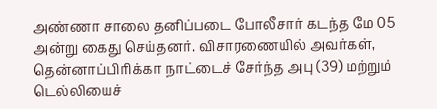அண்ணா சாலை தனிப்படை போலீசார் கடந்த மே 05 அன்று கைது செய்தனர். விசாரணையில் அவர்கள், தென்னாப்பிரிக்கா நாட்டைச் சேர்ந்த அபு (39) மற்றும் டெல்லியைச்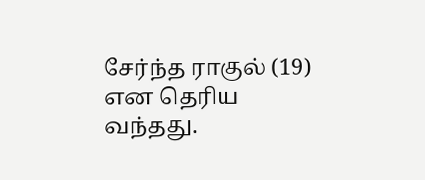சேர்ந்த ராகுல் (19) என தெரிய வந்தது.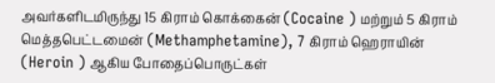அவர்களிடமிருந்து 15 கிராம் கொக்கைன் (Cocaine ) மற்றும் 5 கிராம் மெத்தபெட்டமைன் (Methamphetamine), 7 கிராம் ஹெராயின் (Heroin ) ஆகிய போதைப்பொருட்கள்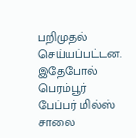பறிமுதல் செய்யப்பட்டன. இதேபோல் பெரம்பூர் பேப்பர் மில்ஸ் சாலை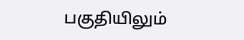பகுதியிலும்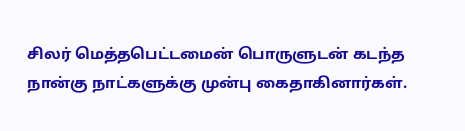சிலர் மெத்தபெட்டமைன் பொருளுடன் கடந்த நான்கு நாட்களுக்கு முன்பு கைதாகினார்கள்.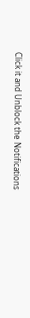Click it and Unblock the Notifications